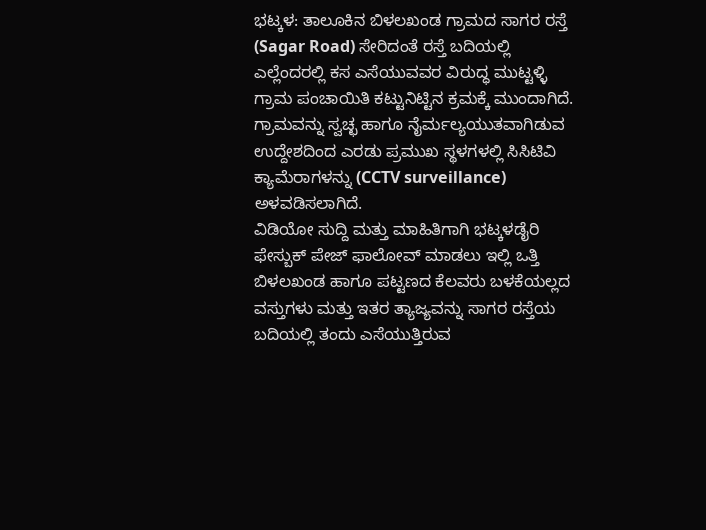ಭಟ್ಕಳ: ತಾಲೂಕಿನ ಬಿಳಲಖಂಡ ಗ್ರಾಮದ ಸಾಗರ ರಸ್ತೆ (Sagar Road) ಸೇರಿದಂತೆ ರಸ್ತೆ ಬದಿಯಲ್ಲಿ ಎಲ್ಲೆಂದರಲ್ಲಿ ಕಸ ಎಸೆಯುವವರ ವಿರುದ್ಧ ಮುಟ್ಟಳ್ಳಿ ಗ್ರಾಮ ಪಂಚಾಯಿತಿ ಕಟ್ಟುನಿಟ್ಟಿನ ಕ್ರಮಕ್ಕೆ ಮುಂದಾಗಿದೆ. ಗ್ರಾಮವನ್ನು ಸ್ವಚ್ಛ ಹಾಗೂ ನೈರ್ಮಲ್ಯಯುತವಾಗಿಡುವ ಉದ್ದೇಶದಿಂದ ಎರಡು ಪ್ರಮುಖ ಸ್ಥಳಗಳಲ್ಲಿ ಸಿಸಿಟಿವಿ ಕ್ಯಾಮೆರಾಗಳನ್ನು (CCTV surveillance) ಅಳವಡಿಸಲಾಗಿದೆ.
ವಿಡಿಯೋ ಸುದ್ದಿ ಮತ್ತು ಮಾಹಿತಿಗಾಗಿ ಭಟ್ಕಳಡೈರಿ ಫೇಸ್ಬುಕ್ ಪೇಜ್ ಫಾಲೋವ್ ಮಾಡಲು ಇಲ್ಲಿ ಒತ್ತಿ
ಬಿಳಲಖಂಡ ಹಾಗೂ ಪಟ್ಟಣದ ಕೆಲವರು ಬಳಕೆಯಲ್ಲದ ವಸ್ತುಗಳು ಮತ್ತು ಇತರ ತ್ಯಾಜ್ಯವನ್ನು ಸಾಗರ ರಸ್ತೆಯ ಬದಿಯಲ್ಲಿ ತಂದು ಎಸೆಯುತ್ತಿರುವ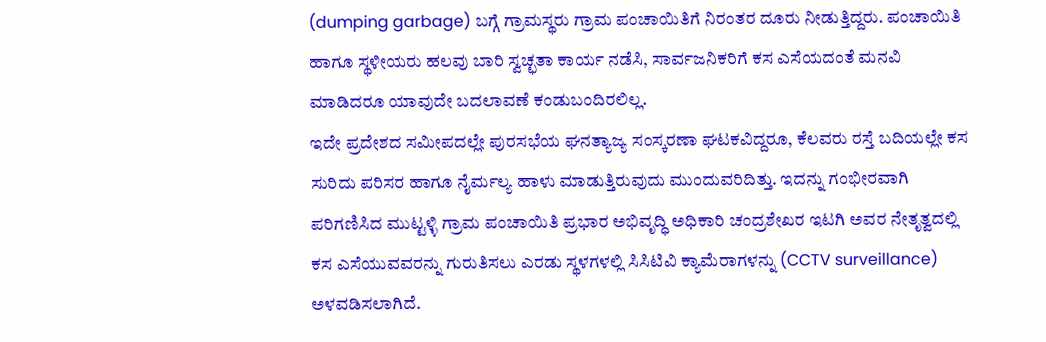(dumping garbage) ಬಗ್ಗೆ ಗ್ರಾಮಸ್ಥರು ಗ್ರಾಮ ಪಂಚಾಯಿತಿಗೆ ನಿರಂತರ ದೂರು ನೀಡುತ್ತಿದ್ದರು. ಪಂಚಾಯಿತಿ ಹಾಗೂ ಸ್ಥಳೀಯರು ಹಲವು ಬಾರಿ ಸ್ವಚ್ಛತಾ ಕಾರ್ಯ ನಡೆಸಿ, ಸಾರ್ವಜನಿಕರಿಗೆ ಕಸ ಎಸೆಯದಂತೆ ಮನವಿ ಮಾಡಿದರೂ ಯಾವುದೇ ಬದಲಾವಣೆ ಕಂಡುಬಂದಿರಲಿಲ್ಲ.
ಇದೇ ಪ್ರದೇಶದ ಸಮೀಪದಲ್ಲೇ ಪುರಸಭೆಯ ಘನತ್ಯಾಜ್ಯ ಸಂಸ್ಕರಣಾ ಘಟಕವಿದ್ದರೂ, ಕೆಲವರು ರಸ್ತೆ ಬದಿಯಲ್ಲೇ ಕಸ ಸುರಿದು ಪರಿಸರ ಹಾಗೂ ನೈರ್ಮಲ್ಯ ಹಾಳು ಮಾಡುತ್ತಿರುವುದು ಮುಂದುವರಿದಿತ್ತು. ಇದನ್ನು ಗಂಭೀರವಾಗಿ ಪರಿಗಣಿಸಿದ ಮುಟ್ಟಳ್ಳಿ ಗ್ರಾಮ ಪಂಚಾಯಿತಿ ಪ್ರಭಾರ ಅಭಿವೃದ್ಧಿ ಅಧಿಕಾರಿ ಚಂದ್ರಶೇಖರ ಇಟಗಿ ಅವರ ನೇತೃತ್ವದಲ್ಲಿ ಕಸ ಎಸೆಯುವವರನ್ನು ಗುರುತಿಸಲು ಎರಡು ಸ್ಥಳಗಳಲ್ಲಿ ಸಿಸಿಟಿವಿ ಕ್ಯಾಮೆರಾಗಳನ್ನು (CCTV surveillance) ಅಳವಡಿಸಲಾಗಿದೆ.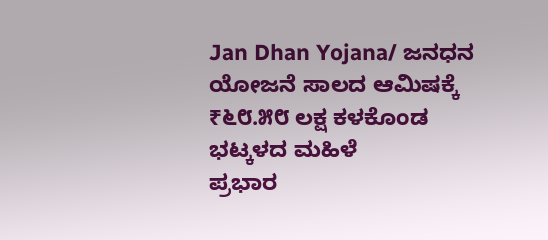Jan Dhan Yojana/ ಜನಧನ ಯೋಜನೆ ಸಾಲದ ಆಮಿಷಕ್ಕೆ ₹೬೮.೫೮ ಲಕ್ಷ ಕಳಕೊಂಡ ಭಟ್ಕಳದ ಮಹಿಳೆ
ಪ್ರಭಾರ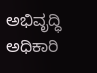ಅಭಿವೃದ್ಧಿ ಅಧಿಕಾರಿ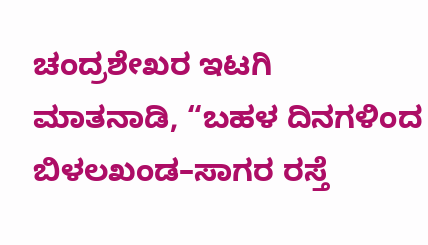ಚಂದ್ರಶೇಖರ ಇಟಗಿ ಮಾತನಾಡಿ, “ಬಹಳ ದಿನಗಳಿಂದ ಬಿಳಲಖಂಡ–ಸಾಗರ ರಸ್ತೆ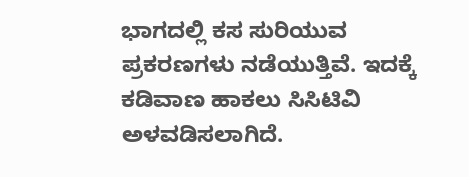ಭಾಗದಲ್ಲಿ ಕಸ ಸುರಿಯುವ ಪ್ರಕರಣಗಳು ನಡೆಯುತ್ತಿವೆ. ಇದಕ್ಕೆ ಕಡಿವಾಣ ಹಾಕಲು ಸಿಸಿಟಿವಿ ಅಳವಡಿಸಲಾಗಿದೆ.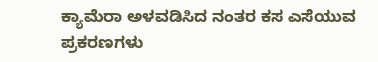ಕ್ಯಾಮೆರಾ ಅಳವಡಿಸಿದ ನಂತರ ಕಸ ಎಸೆಯುವ ಪ್ರಕರಣಗಳು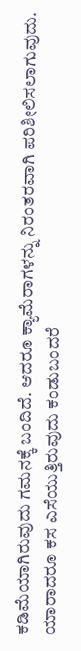ಕಡಿಮೆಯಾಗಿರುವುದು ಗಮನಕ್ಕೆ ಬಂದಿದೆ. ಆದರೂ ಕ್ಯಾಮೆರಾಗಳನ್ನು ನಿರಂತರವಾಗಿ ಪರಿಶೀಲಿಸಲಾಗುವುದು. ಯಾರಾದರೂ ಕಸ ಎಸೆಯುತ್ತಿರುವುದು ಕಂಡುಬಂದರೆ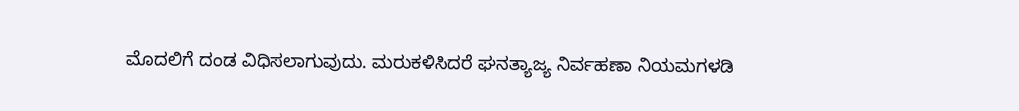ಮೊದಲಿಗೆ ದಂಡ ವಿಧಿಸಲಾಗುವುದು. ಮರುಕಳಿಸಿದರೆ ಘನತ್ಯಾಜ್ಯ ನಿರ್ವಹಣಾ ನಿಯಮಗಳಡಿ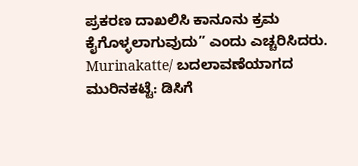ಪ್ರಕರಣ ದಾಖಲಿಸಿ ಕಾನೂನು ಕ್ರಮ ಕೈಗೊಳ್ಳಲಾಗುವುದು” ಎಂದು ಎಚ್ಚರಿಸಿದರು.
Murinakatte/ ಬದಲಾವಣೆಯಾಗದ ಮುರಿನಕಟ್ಟೆ: ಡಿಸಿಗೆ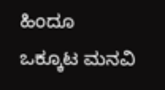ಹಿಂದೂ ಒಕ್ಕೂಟ ಮನವಿ